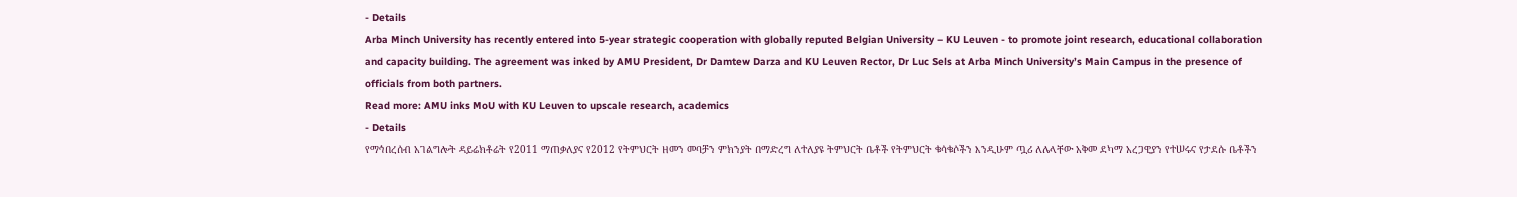- Details
Arba Minch University has recently entered into 5-year strategic cooperation with globally reputed Belgian University – KU Leuven - to promote joint research, educational collaboration and capacity building. The agreement was inked by AMU President, Dr Damtew Darza and KU Leuven Rector, Dr Luc Sels at Arba Minch University’s Main Campus in the presence of officials from both partners.
Read more: AMU inks MoU with KU Leuven to upscale research, academics
- Details
የማኅበረሰብ አገልግሎት ዳይሬክቶሬት የ2011 ማጠቃለያና የ2012 የትምህርት ዘመን መባቻን ምክንያት በማድረግ ለተለያዩ ትምህርት ቤቶች የትምህርት ቁሳቁሶችን እንዲሁም ጧሪ ለሌላቸው አቅመ ደካማ አረጋዊያን የተሠሩና የታደሱ ቤቶችን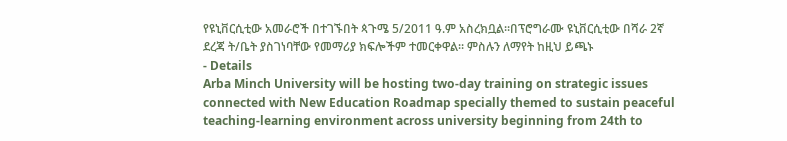የዩኒቨርሲቲው አመራሮች በተገኙበት ጳጉሜ 5/2011 ዓ.ም አስረክቧል፡፡በፕሮግራሙ ዩኒቨርሲቲው በሻራ 2ኛ ደረጃ ት/ቤት ያስገነባቸው የመማሪያ ክፍሎችም ተመርቀዋል፡፡ ምስሉን ለማየት ከዚህ ይጫኑ
- Details
Arba Minch University will be hosting two-day training on strategic issues connected with New Education Roadmap specially themed to sustain peaceful teaching-learning environment across university beginning from 24th to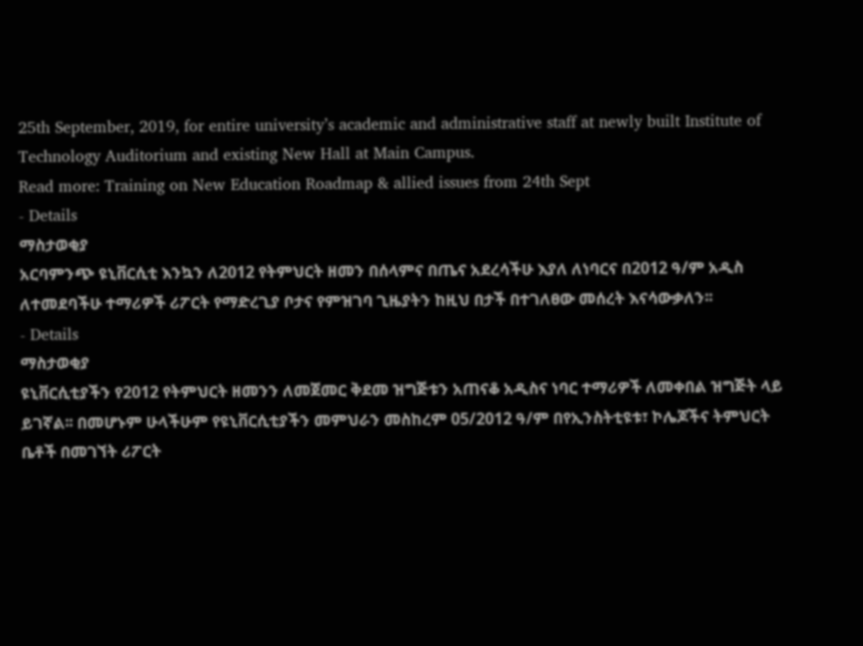25th September, 2019, for entire university’s academic and administrative staff at newly built Institute of Technology Auditorium and existing New Hall at Main Campus.
Read more: Training on New Education Roadmap & allied issues from 24th Sept
- Details
ማስታወቂያ
አርባምንጭ ዩኒቨርሲቲ እንኳን ለ2012 የትምህርት ዘመን በሰላምና በጤና አደረሳችሁ እያለ ለነባርና በ2012 ዓ/ም አዲስ ለተመደባችሁ ተማሪዎች ሪፖርት የማድረጊያ ቦታና የምዝገባ ጊዜያትን ከዚህ በታች በተገለፀው መሰረት እናሳውቃለን፡፡
- Details
ማስታወቂያ
ዩኒቨርሲቲያችን የ2012 የትምህርት ዘመንን ለመጀመር ቅደመ ዝግጅቱን አጠናቆ አዲስና ነባር ተማሪዎች ለመቀበል ዝግጅት ላይ ይገኛል፡፡ በመሆኑም ሁላችሁም የዩኒቨርሲቲያችን መምህራን መስከረም 05/2012 ዓ/ም በየኢንስትቲዩቱ፣ ኮሌጆችና ትምህርት ቤቶች በመገኘት ሪፖርት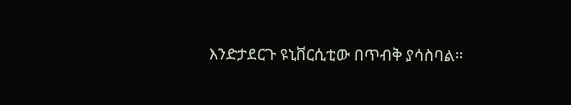እንድታደርጉ ዩኒቨርሲቲው በጥብቅ ያሳስባል፡፡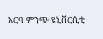አርባ ምንጭ ዩኒቨርሲቲ